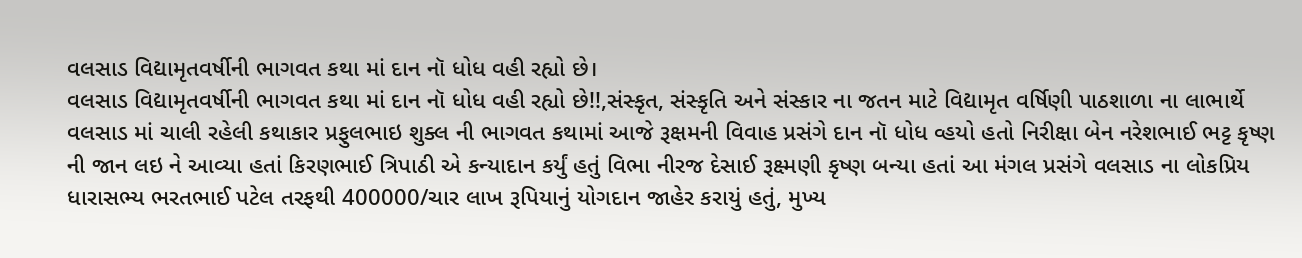વલસાડ વિદ્યામૃતવર્ષીની ભાગવત કથા માં દાન નૉ ધોધ વહી રહ્યો છે।
વલસાડ વિદ્યામૃતવર્ષીની ભાગવત કથા માં દાન નૉ ધોધ વહી રહ્યો છે!!,સંસ્કૃત, સંસ્કૃતિ અને સંસ્કાર ના જતન માટે વિદ્યામૃત વર્ષિણી પાઠશાળા ના લાભાર્થે વલસાડ માં ચાલી રહેલી કથાકાર પ્રફુલભાઇ શુક્લ ની ભાગવત કથામાં આજે રૂક્ષમની વિવાહ પ્રસંગે દાન નૉ ધોધ વ્હયો હતો નિરીક્ષા બેન નરેશભાઈ ભટ્ટ કૃષ્ણ ની જાન લઇ ને આવ્યા હતાં કિરણભાઈ ત્રિપાઠી એ કન્યાદાન કર્યું હતું વિભા નીરજ દેસાઈ રૂક્ષ્મણી કૃષ્ણ બન્યા હતાં આ મંગલ પ્રસંગે વલસાડ ના લોકપ્રિય ધારાસભ્ય ભરતભાઈ પટેલ તરફથી 400000/ચાર લાખ રૂપિયાનું યોગદાન જાહેર કરાયું હતું, મુખ્ય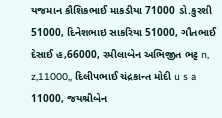યજમાન કૌશિકભાઈ માકડીયા 71000 ડો.કુરશી 51000, દિનેશભાઇ સાકરિયા 51000, ગૌતભાઈ દેસાઈ હ,66000, રમીલાબેન અભિજીત ભટ્ટ n, z,11000,, દિલીપભાઈ ચંદ્રકાન્ત મોદી u s a 11000, જયશ્રીબેન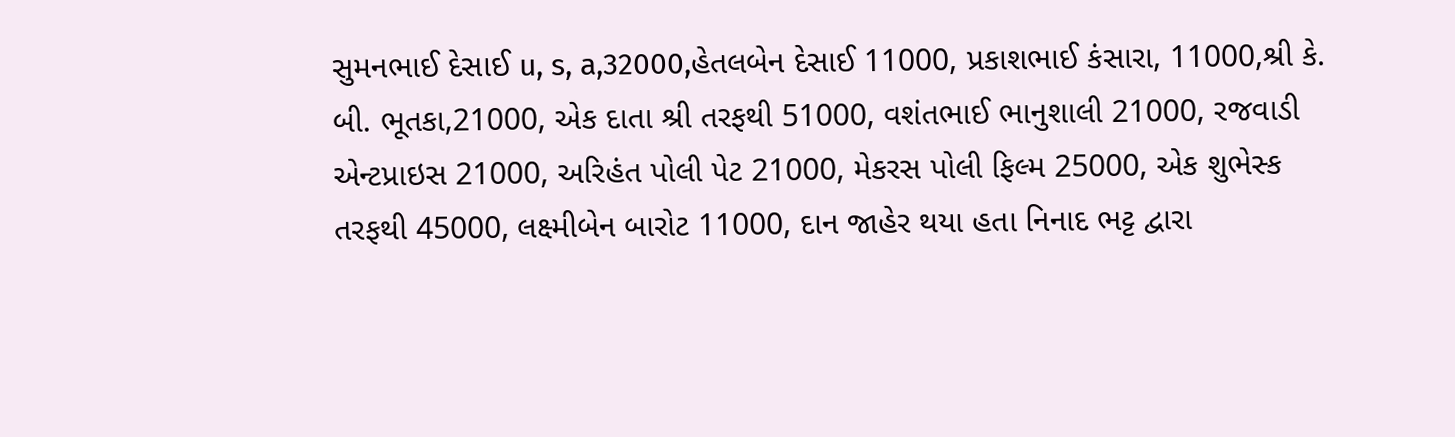સુમનભાઈ દેસાઈ u, s, a,32000,હેતલબેન દેસાઈ 11000, પ્રકાશભાઈ કંસારા, 11000,શ્રી કે. બી. ભૂતકા,21000, એક દાતા શ્રી તરફથી 51000, વશંતભાઈ ભાનુશાલી 21000, રજવાડી એન્ટપ્રાઇસ 21000, અરિહંત પોલી પેટ 21000, મેકરસ પોલી ફિલ્મ 25000, એક શુભેસ્ક તરફથી 45000, લક્ષ્મીબેન બારોટ 11000, દાન જાહેર થયા હતા નિનાદ ભટ્ટ દ્વારા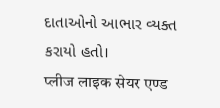દાતાઓનો આભાર વ્યક્ત કરાયો હતો।
प्लीज लाइक सेयर एण्ड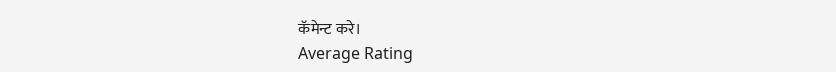कॅमेन्ट करे।
Average Rating